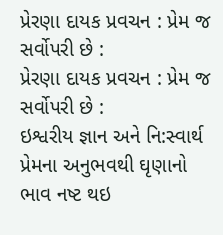પ્રેરણા દાયક પ્રવચન : પ્રેમ જ સર્વોપરી છે :
પ્રેરણા દાયક પ્રવચન : પ્રેમ જ સર્વોપરી છે :
ઇશ્વરીય જ્ઞાન અને નિ:સ્વાર્થ પ્રેમના અનુભવથી ઘૃણાનો ભાવ નષ્ટ થઇ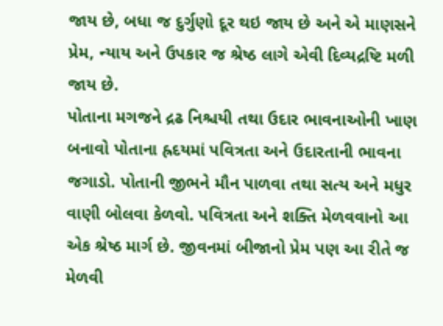જાય છે, બધા જ દુર્ગુણો દૂર થઇ જાય છે અને એ માણસને પ્રેમ, ન્યાય અને ઉપકાર જ શ્રેષ્ઠ લાગે એવી દિવ્યદ્રષ્ટિ મળી જાય છે.
પોતાના મગજને દ્રઢ નિશ્ચયી તથા ઉદાર ભાવનાઓની ખાણ બનાવો પોતાના હ્રદયમાં પવિત્રતા અને ઉદારતાની ભાવના જગાડો. પોતાની જીભને મૌન પાળવા તથા સત્ય અને મધુર વાણી બોલવા કેળવો. પવિત્રતા અને શક્તિ મેળવવાનો આ એક શ્રેષ્ઠ માર્ગ છે. જીવનમાં બીજાનો પ્રેમ પણ આ રીતે જ મેળવી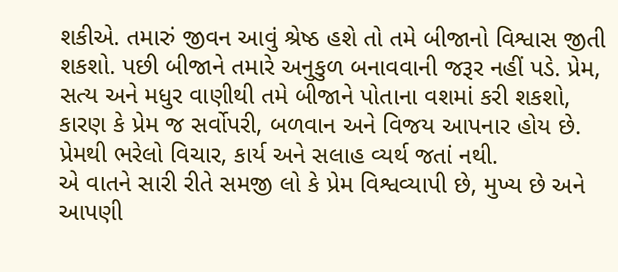શકીએ. તમારું જીવન આવું શ્રેષ્ઠ હશે તો તમે બીજાનો વિશ્વાસ જીતી શકશો. પછી બીજાને તમારે અનુકુળ બનાવવાની જરૂર નહીં પડે. પ્રેમ, સત્ય અને મધુર વાણીથી તમે બીજાને પોતાના વશમાં કરી શકશો, કારણ કે પ્રેમ જ સર્વોપરી, બળવાન અને વિજય આપનાર હોય છે. પ્રેમથી ભરેલો વિચાર, કાર્ય અને સલાહ વ્યર્થ જતાં નથી.
એ વાતને સારી રીતે સમજી લો કે પ્રેમ વિશ્વવ્યાપી છે, મુખ્ય છે અને આપણી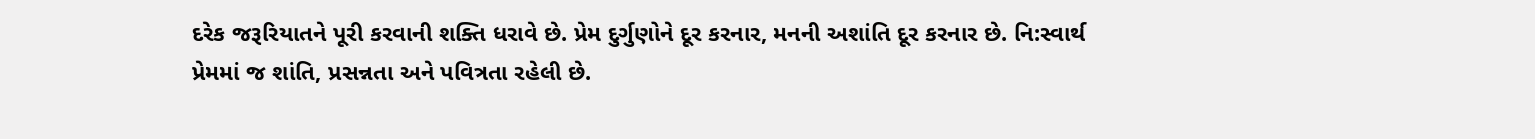દરેક જરૂરિયાતને પૂરી કરવાની શક્તિ ધરાવે છે. પ્રેમ દુર્ગુણોને દૂર કરનાર, મનની અશાંતિ દૂર કરનાર છે. નિ:સ્વાર્થ પ્રેમમાં જ શાંતિ, પ્રસન્નતા અને પવિત્રતા રહેલી છે.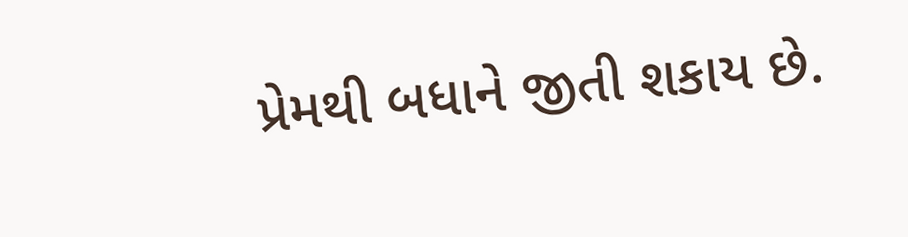પ્રેમથી બધાને જીતી શકાય છે.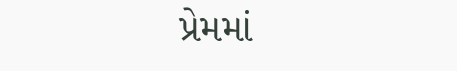પ્રેમમાં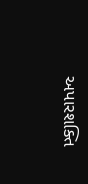અપારશક્તિ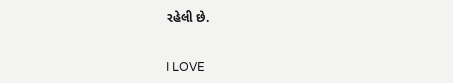રહેલી છે.


I LOVE